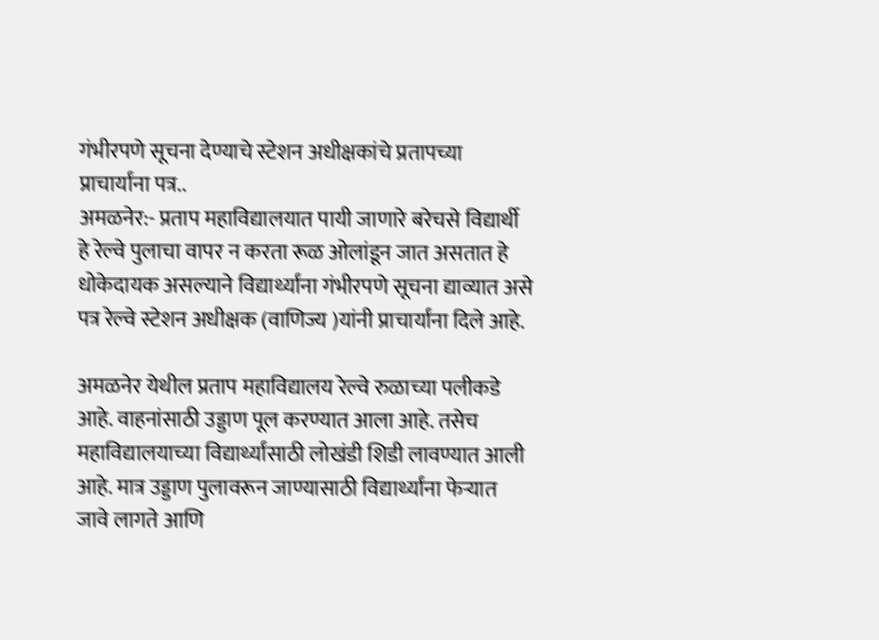गंभीरपणे सूचना देण्याचे स्टेशन अधीक्षकांचे प्रतापच्या प्राचार्यांना पत्र..
अमळनेर:- प्रताप महाविद्यालयात पायी जाणारे बरेचसे विद्यार्थी हे रेल्वे पुलाचा वापर न करता रूळ ओलांडून जात असतात हे धोकेदायक असल्याने विद्यार्थ्यांना गंभीरपणे सूचना द्याव्यात असे पत्र रेल्वे स्टेशन अधीक्षक (वाणिज्य )यांनी प्राचार्यांना दिले आहे.

अमळनेर येथील प्रताप महाविद्यालय रेल्वे रुळाच्या पलीकडे आहे. वाहनांसाठी उड्डाण पूल करण्यात आला आहे. तसेच महाविद्यालयाच्या विद्यार्थ्यांसाठी लोखंडी शिडी लावण्यात आली आहे. मात्र उड्डाण पुलावरून जाण्यासाठी विद्यार्थ्यांना फेऱ्यात जावे लागते आणि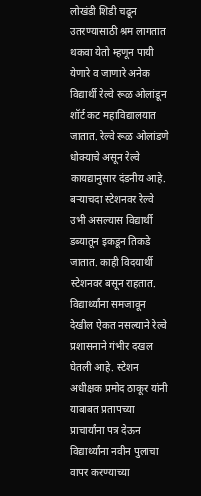लोखंडी शिडी चढून उतरण्यासाठी श्रम लागतात थकवा येतो म्हणून पायी येणारे व जाणारे अनेक विद्यार्थी रेल्वे रूळ ओलांडून शॉर्ट कट महाविद्यालयात जातात. रेल्वे रूळ ओलांडणे धोक्याचे असून रेल्वे कायद्यानुसार दंडनीय आहे. बऱ्याचदा स्टेशनवर रेल्वे उभी असल्यास विद्यार्थी डब्यातून इकडून तिकडे जातात. काही विदयार्थी स्टेशनवर बसून राहतात. विद्यार्थ्यांना समजावून देखील ऐकत नसल्याने रेल्वे प्रशासनाने गंभीर दखल घेतली आहे. स्टेशन अधीक्षक प्रमोद ठाकूर यांनी याबाबत प्रतापच्या प्राचार्यांना पत्र देऊन विद्यार्थ्यांना नवीन पुलाचा वापर करण्याच्या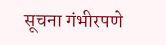सूचना गंभीरपणे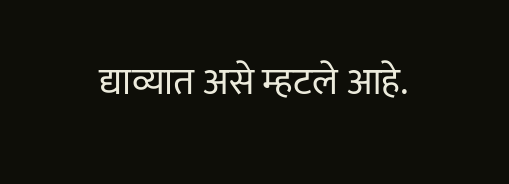द्याव्यात असे म्हटले आहे.